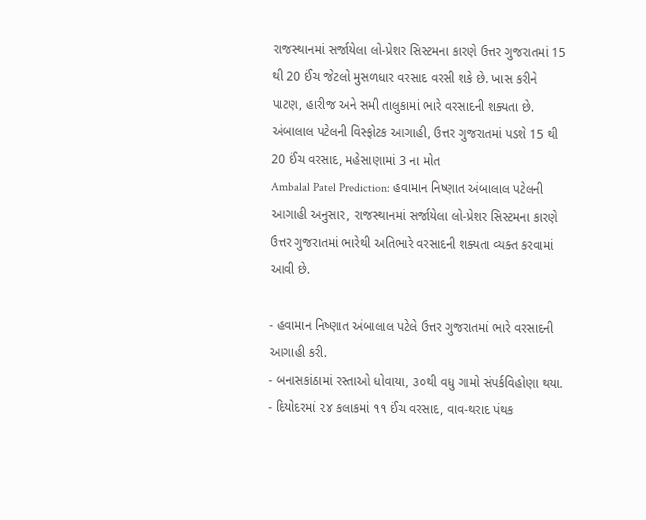રાજસ્થાનમાં સર્જાયેલા લો-પ્રેશર સિસ્ટમના કારણે ઉત્તર ગુજરાતમાં 15 થી 20 ઈંચ જેટલો મુસળધાર વરસાદ વરસી શકે છે. ખાસ કરીને પાટણ, હારીજ અને સમી તાલુકામાં ભારે વરસાદની શક્યતા છે.
અંબાલાલ પટેલની વિસ્ફોટક આગાહી, ઉત્તર ગુજરાતમાં પડશે 15 થી 20 ઈંચ વરસાદ, મહેસાણામાં 3 ના મોત
Ambalal Patel Prediction: હવામાન નિષ્ણાત અંબાલાલ પટેલની આગાહી અનુસાર, રાજસ્થાનમાં સર્જાયેલા લો-પ્રેશર સિસ્ટમના કારણે ઉત્તર ગુજરાતમાં ભારેથી અતિભારે વરસાદની શક્યતા વ્યક્ત કરવામાં આવી છે.

- હવામાન નિષ્ણાત અંબાલાલ પટેલે ઉત્તર ગુજરાતમાં ભારે વરસાદની આગાહી કરી.
- બનાસકાંઠામાં રસ્તાઓ ધોવાયા, ૩૦થી વધુ ગામો સંપર્કવિહોણા થયા.
- દિયોદરમાં ૨૪ કલાકમાં ૧૧ ઈંચ વરસાદ, વાવ-થરાદ પંથક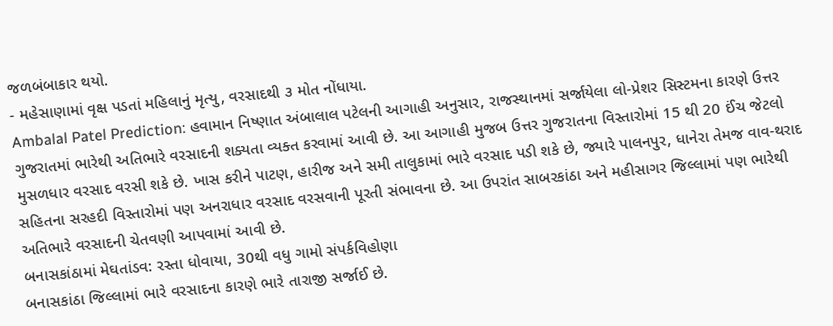જળબંબાકાર થયો.
- મહેસાણામાં વૃક્ષ પડતાં મહિલાનું મૃત્યુ, વરસાદથી ૩ મોત નોંધાયા.
Ambalal Patel Prediction: હવામાન નિષ્ણાત અંબાલાલ પટેલની આગાહી અનુસાર, રાજસ્થાનમાં સર્જાયેલા લો-પ્રેશર સિસ્ટમના કારણે ઉત્તર ગુજરાતમાં ભારેથી અતિભારે વરસાદની શક્યતા વ્યક્ત કરવામાં આવી છે. આ આગાહી મુજબ ઉત્તર ગુજરાતના વિસ્તારોમાં 15 થી 20 ઈંચ જેટલો મુસળધાર વરસાદ વરસી શકે છે. ખાસ કરીને પાટણ, હારીજ અને સમી તાલુકામાં ભારે વરસાદ પડી શકે છે, જ્યારે પાલનપુર, ધાનેરા તેમજ વાવ-થરાદ સહિતના સરહદી વિસ્તારોમાં પણ અનરાધાર વરસાદ વરસવાની પૂરતી સંભાવના છે. આ ઉપરાંત સાબરકાંઠા અને મહીસાગર જિલ્લામાં પણ ભારેથી અતિભારે વરસાદની ચેતવણી આપવામાં આવી છે.
બનાસકાંઠામાં મેઘતાંડવ: રસ્તા ધોવાયા, 30થી વધુ ગામો સંપર્કવિહોણા
બનાસકાંઠા જિલ્લામાં ભારે વરસાદના કારણે ભારે તારાજી સર્જાઈ છે.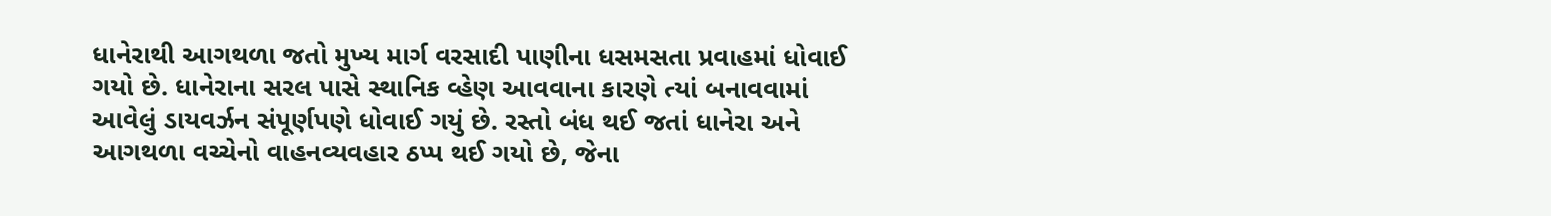ધાનેરાથી આગથળા જતો મુખ્ય માર્ગ વરસાદી પાણીના ધસમસતા પ્રવાહમાં ધોવાઈ ગયો છે. ધાનેરાના સરલ પાસે સ્થાનિક વ્હેણ આવવાના કારણે ત્યાં બનાવવામાં આવેલું ડાયવર્ઝન સંપૂર્ણપણે ધોવાઈ ગયું છે. રસ્તો બંધ થઈ જતાં ધાનેરા અને આગથળા વચ્ચેનો વાહનવ્યવહાર ઠપ્પ થઈ ગયો છે, જેના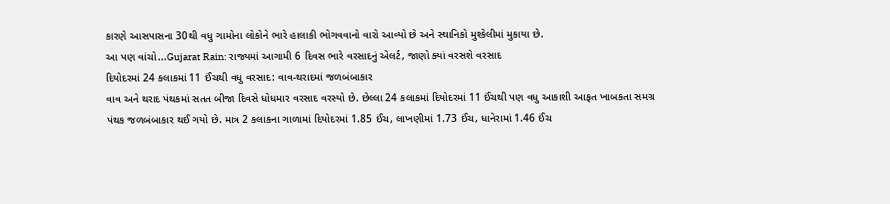કારણે આસપાસના 30થી વધુ ગામોના લોકોને ભારે હાલાકી ભોગવવાનો વારો આવ્યો છે અને સ્થાનિકો મુશ્કેલીમાં મુકાયા છે.
આ પણ વાંચો...Gujarat Rain: રાજ્યમાં આગામી 6 દિવસ ભારે વરસાદનું એલર્ટ, જાણો ક્યાં વરસશે વરસાદ
દિયોદરમાં 24 કલાકમાં 11 ઈંચથી વધુ વરસાદ: વાવ-થરાદમાં જળબંબાકાર
વાવ અને થરાદ પંથકમાં સતત બીજા દિવસે ધોધમાર વરસાદ વરસ્યો છે. છેલ્લા 24 કલાકમાં દિયોદરમાં 11 ઈંચથી પણ વધુ આકાશી આફત ખાબકતા સમગ્ર પંથક જળબંબાકાર થઈ ગયો છે. માત્ર 2 કલાકના ગાળામાં દિયોદરમાં 1.85 ઈંચ, લાખણીમાં 1.73 ઈંચ, ધાનેરામાં 1.46 ઈંચ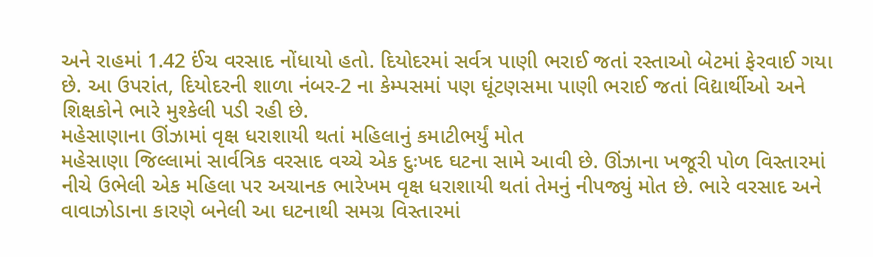અને રાહમાં 1.42 ઈંચ વરસાદ નોંધાયો હતો. દિયોદરમાં સર્વત્ર પાણી ભરાઈ જતાં રસ્તાઓ બેટમાં ફેરવાઈ ગયા છે. આ ઉપરાંત, દિયોદરની શાળા નંબર-2 ના કેમ્પસમાં પણ ઘૂંટણસમા પાણી ભરાઈ જતાં વિદ્યાર્થીઓ અને શિક્ષકોને ભારે મુશ્કેલી પડી રહી છે.
મહેસાણાના ઊંઝામાં વૃક્ષ ધરાશાયી થતાં મહિલાનું કમાટીભર્યું મોત
મહેસાણા જિલ્લામાં સાર્વત્રિક વરસાદ વચ્ચે એક દુઃખદ ઘટના સામે આવી છે. ઊંઝાના ખજૂરી પોળ વિસ્તારમાં નીચે ઉભેલી એક મહિલા પર અચાનક ભારેખમ વૃક્ષ ધરાશાયી થતાં તેમનું નીપજ્યું મોત છે. ભારે વરસાદ અને વાવાઝોડાના કારણે બનેલી આ ઘટનાથી સમગ્ર વિસ્તારમાં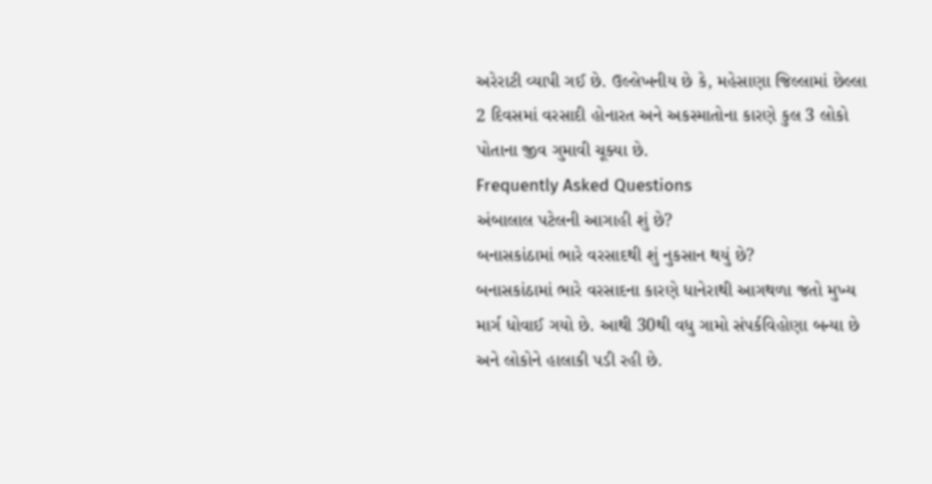અરેરાટી વ્યાપી ગઈ છે. ઉલ્લેખનીય છે કે, મહેસાણા જિલ્લામાં છેલ્લા 2 દિવસમાં વરસાદી હોનારત અને અકસ્માતોના કારણે કુલ 3 લોકો પોતાના જીવ ગુમાવી ચૂક્યા છે.
Frequently Asked Questions
અંબાલાલ પટેલની આગાહી શું છે?
બનાસકાંઠામાં ભારે વરસાદથી શું નુકસાન થયું છે?
બનાસકાંઠામાં ભારે વરસાદના કારણે ધાનેરાથી આગથળા જતો મુખ્ય માર્ગ ધોવાઈ ગયો છે. આથી 30થી વધુ ગામો સંપર્કવિહોણા બન્યા છે અને લોકોને હાલાકી પડી રહી છે.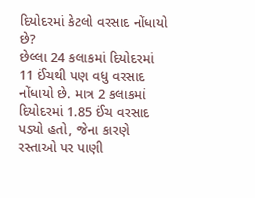દિયોદરમાં કેટલો વરસાદ નોંધાયો છે?
છેલ્લા 24 કલાકમાં દિયોદરમાં 11 ઈંચથી પણ વધુ વરસાદ નોંધાયો છે. માત્ર 2 કલાકમાં દિયોદરમાં 1.85 ઈંચ વરસાદ પડ્યો હતો, જેના કારણે રસ્તાઓ પર પાણી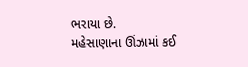ભરાયા છે.
મહેસાણાના ઊંઝામાં કઈ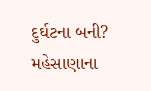દુર્ઘટના બની?
મહેસાણાના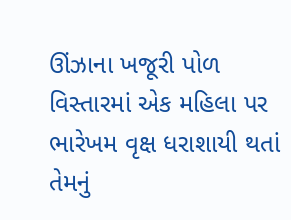ઊંઝાના ખજૂરી પોળ વિસ્તારમાં એક મહિલા પર ભારેખમ વૃક્ષ ધરાશાયી થતાં તેમનું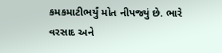કમકમાટીભર્યું મોત નીપજ્યું છે. ભારે વરસાદ અને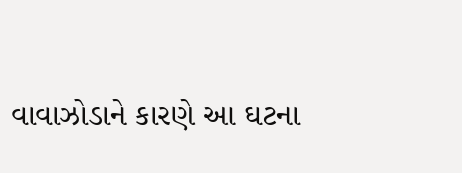વાવાઝોડાને કારણે આ ઘટના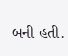બની હતી.